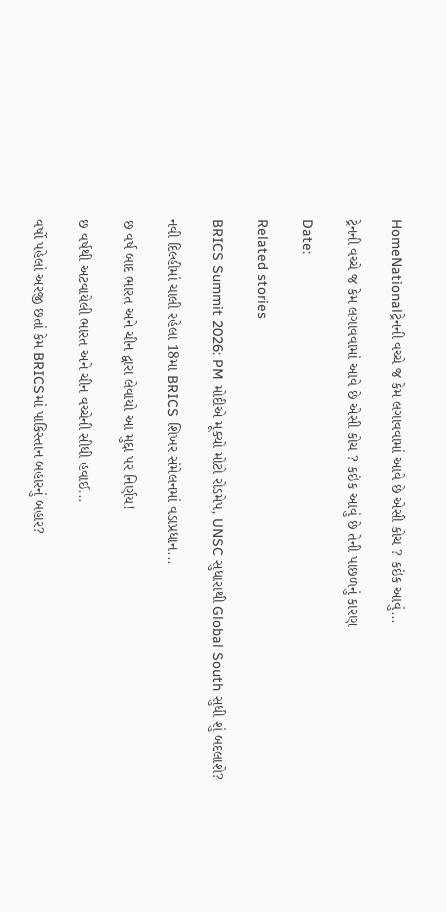HomeNationalટ્રેનની વચ્ચે જ કેમ લગાવવામાં આવે છે એસી કોચ ? કઇંક આવું...

ટ્રેનની વચ્ચે જ કેમ લગાવવામાં આવે છે એસી કોચ ? કઇંક આવું છે તેની પાછળનું કારણ

Date:

Related stories

BRICS Summit 2026: PM મોદીએ મૂક્યો મોટો રોડમેપ, UNSC સુધારાથી Global South સુધી શું બદલાશે?

નવી દિલ્હીમાં ચાલી રહેલા 18મા BRICS શિખર સંમેલનમાં વડાપ્રધાન...

છ વર્ષ બાદ ભારત અને ચીન દ્વારા લેવાયો આ મુદ્દા પર નિર્ણય!

છ વર્ષથી અટવાયેલી ભારત અને ચીન વચ્ચેની સીધી હવાઈ...

વર્ષો પહેલાં અરજી છતાં કેમ BRICSમાં પાકિસ્તાન બહારનું બહાર?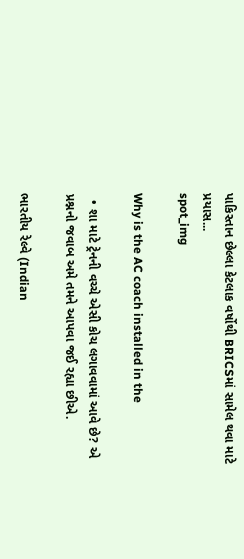પાકિસ્તાન છેલ્લા કેટલાક વર્ષોથી BRICSમાં સામેલ થવા માટે પ્રયાસ...
spot_img

Why is the AC coach installed in the

  • શા માટે ટ્રેનની વચ્ચે એસી કોચ લગાવવામાં આવે છે? એ પ્રશ્નનો જવાબ અમે તમને આપવા જઈ રહ્યા છીએ.

ભારતીય રેલ્વે (Indian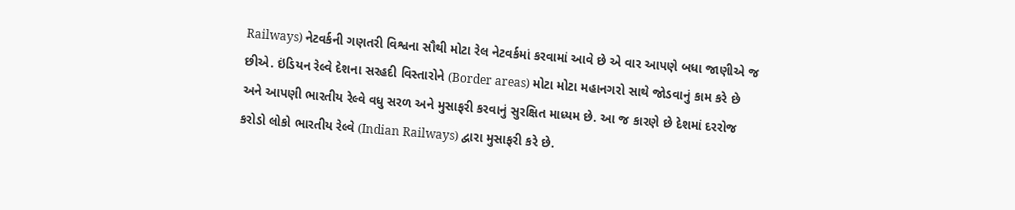Railways) નેટવર્કની ગણતરી વિશ્વના સૌથી મોટા રેલ નેટવર્કમાં કરવામાં આવે છે એ વાર આપણે બધા જાણીએ જ છીએ. ઇંડિયન રેલ્વે દેશના સરહદી વિસ્તારોને (Border areas) મોટા મોટા મહાનગરો સાથે જોડવાનું કામ કરે છે અને આપણી ભારતીય રેલ્વે વધુ સરળ અને મુસાફરી કરવાનું સુરક્ષિત માધ્યમ છે. આ જ કારણે છે દેશમાં દરરોજ કરોડો લોકો ભારતીય રેલ્વે (Indian Railways) દ્વારા મુસાફરી કરે છે.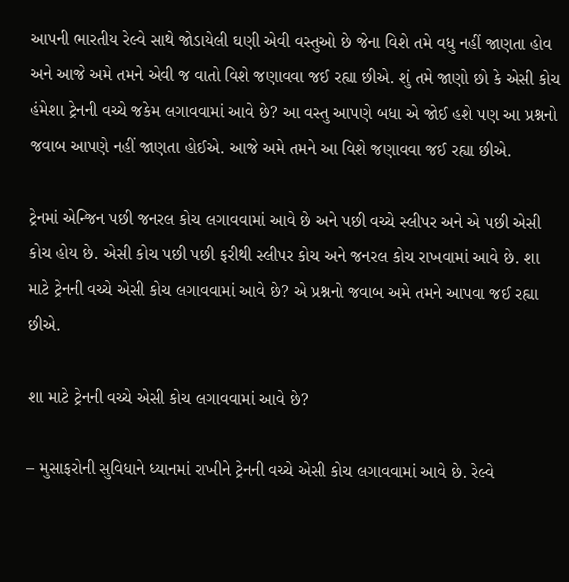આપની ભારતીય રેલ્વે સાથે જોડાયેલી ઘણી એવી વસ્તુઓ છે જેના વિશે તમે વધુ નહીં જાણતા હોવ અને આજે અમે તમને એવી જ વાતો વિશે જણાવવા જઈ રહ્યા છીએ. શું તમે જાણો છો કે એસી કોચ હંમેશા ટ્રેનની વચ્ચે જકેમ લગાવવામાં આવે છે? આ વસ્તુ આપણે બધા એ જોઈ હશે પણ આ પ્રશ્નનો જવાબ આપણે નહીં જાણતા હોઈએ. આજે અમે તમને આ વિશે જણાવવા જઈ રહ્યા છીએ.

ટ્રેનમાં એન્જિન પછી જનરલ કોચ લગાવવામાં આવે છે અને પછી વચ્ચે સ્લીપર અને એ પછી એસી કોચ હોય છે. એસી કોચ પછી પછી ફરીથી સ્લીપર કોચ અને જનરલ કોચ રાખવામાં આવે છે. શા માટે ટ્રેનની વચ્ચે એસી કોચ લગાવવામાં આવે છે? એ પ્રશ્નનો જવાબ અમે તમને આપવા જઈ રહ્યા છીએ.

શા માટે ટ્રેનની વચ્ચે એસી કોચ લગાવવામાં આવે છે?

– મુસાફરોની સુવિધાને ધ્યાનમાં રાખીને ટ્રેનની વચ્ચે એસી કોચ લગાવવામાં આવે છે. રેલ્વે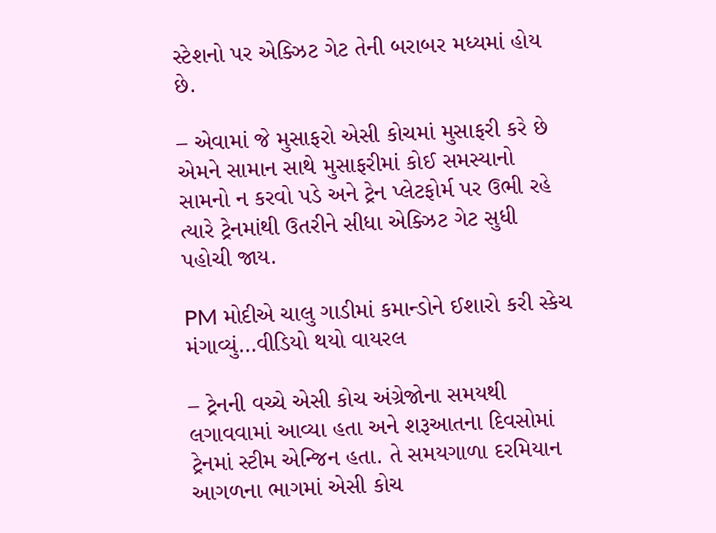સ્ટેશનો પર એક્ઝિટ ગેટ તેની બરાબર મધ્યમાં હોય છે.

– એવામાં જે મુસાફરો એસી કોચમાં મુસાફરી કરે છે એમને સામાન સાથે મુસાફરીમાં કોઈ સમસ્યાનો સામનો ન કરવો પડે અને ટ્રેન પ્લેટફોર્મ પર ઉભી રહે ત્યારે ટ્રેનમાંથી ઉતરીને સીધા એક્ઝિટ ગેટ સુધી પહોચી જાય.

PM મોદીએ ચાલુ ગાડીમાં કમાન્ડોને ઈશારો કરી સ્કેચ મંગાવ્યું…વીડિયો થયો વાયરલ

– ટ્રેનની વચ્ચે એસી કોચ અંગ્રેજોના સમયથી લગાવવામાં આવ્યા હતા અને શરૂઆતના દિવસોમાં ટ્રેનમાં સ્ટીમ એન્જિન હતા. તે સમયગાળા દરમિયાન આગળના ભાગમાં એસી કોચ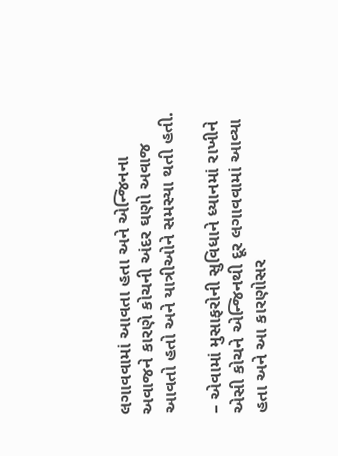લગાવવામાં આવતા હતા અને એન્જિનના અવાજને કારણે કોચની અંદર ઘણો અવાજ આવતો હતો અને યાત્રીઓને સમસ્યા થતી હતી.

– એવામાં મુસાફરોની સુવિધાને ધ્યાનમાં રાખીને એસી કોચને એન્જિનથી દૂર લગાવવામાં આવ્યા હતા અને આ કારણોસર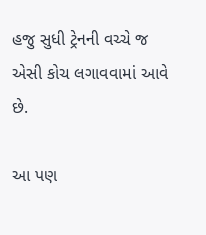હજુ સુધી ટ્રેનની વચ્ચે જ એસી કોચ લગાવવામાં આવે છે.

આ પણ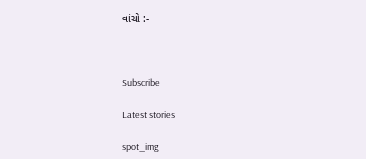વાંચો :-



Subscribe

Latest stories

spot_img